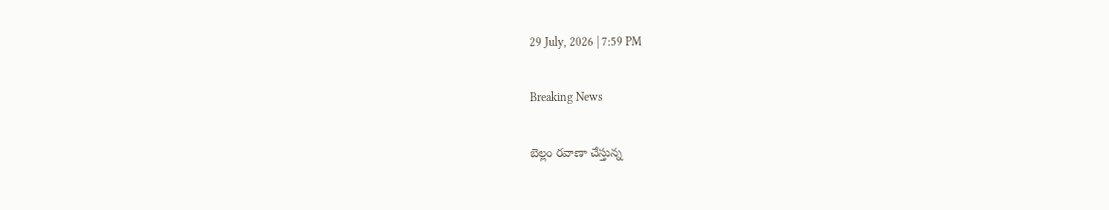29 July, 2026 | 7:59 PM

Breaking News

బెల్లం రవాణా చేస్తున్న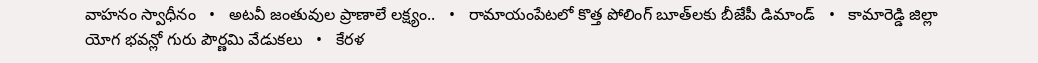వాహనం స్వాధీనం   •   అటవీ జంతువుల ప్రాణాలే లక్ష్యం..   •   రామాయంపేటలో కొత్త పోలింగ్ బూత్‌లకు బీజేపీ డిమాండ్   •   కామారెడ్డి జిల్లా యోగ భవన్లో గురు పౌర్ణమి వేడుకలు   •   కేరళ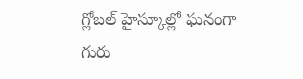గ్లోబల్ హైస్కూల్లో ఘనంగా గురు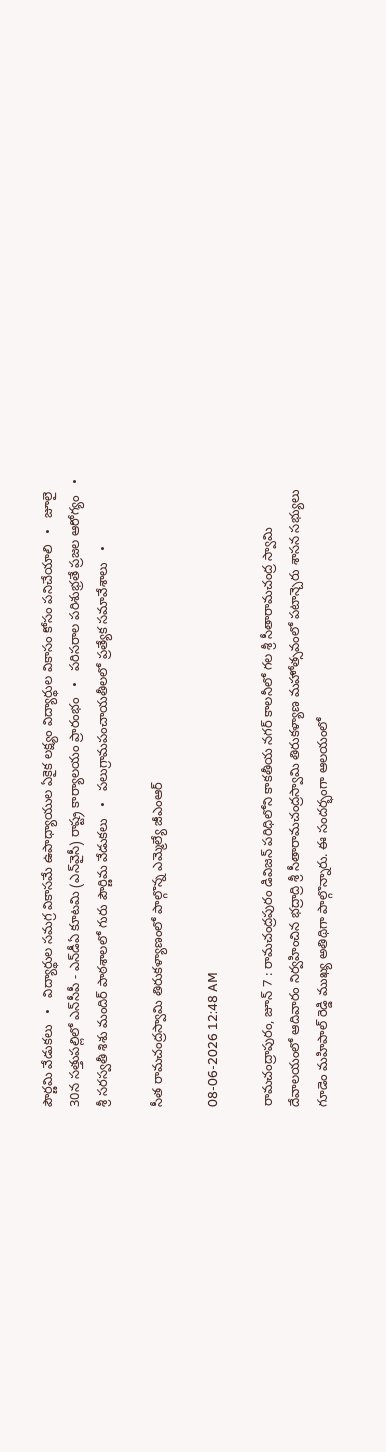పౌర్ణమి వేడుకలు   •   విద్యార్థుల సమగ్ర వికాసమే ఉపాధ్యాయుల ఏకైక లక్ష్యం విద్యార్థుల వికాసం కోసం పనిచేయాలి   •   జూలై 30న సత్తుపల్లిలో ఎన్‌సీపీ - ఎన్‌డీఏ కూటమి (ఎన్‌వైసీ) రాష్ట్ర కార్యాలయం ప్రారంభం   •   పరిసరాల పరిశుభ్రతే ప్రజల ఆరోగ్యం   •   శ్రీ సరస్వతీ శిశు మందిర్ పాఠశాలలో గురు పౌర్ణిమ వేడుకలు   •   పలుగ్రామపంచాయతీలలో ప్రత్యేక సమావేశాలు   •

సీత రామచంద్రస్వామి తిరుకళ్యాణంలో పాల్గొన్న ఎమ్మెల్యే జీఎంఆర్

08-06-2026 12:48 AM

రామచంద్రాపురం, జూన్ 7 : రామచంద్రపురం డివిజన్ పరిధిలోని కాకతీయ నగర్ కాలనీలో గల శ్రీ సీతారామచంద్ర స్వామి దేవాలయంలో ఆదివారం నిర్వహించిన భద్రాద్రి శ్రీ సీతారామచంద్రస్వామి తిరుకళ్యాణ మహోత్సవంలో పటాన్చెరు శాసన సభ్యులు గూడెం మహిపాల్ రెడ్డి ముఖ్య అతిథిగా పాల్గొన్నారు. ఈ సందర్భంగా ఆలయంలో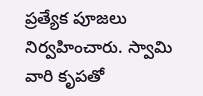ప్రత్యేక పూజలు నిర్వహించారు. స్వామి వారి కృపతో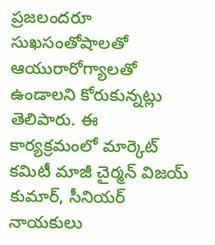ప్రజలందరూ సుఖసంతోషాలతో ఆయురారోగ్యాలతో ఉండాలని కోరుకున్నట్లు తెలిపారు. ఈ కార్యక్రమంలో మార్కెట్ కమిటీ మాజీ చైర్మన్ విజయ్ కుమార్, సీనియర్ నాయకులు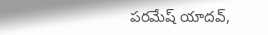పరమేష్ యాదవ్,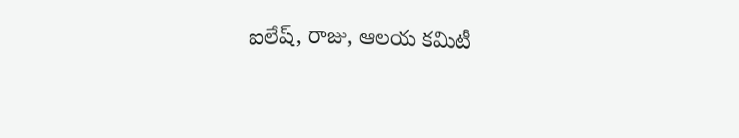ఐలేష్, రాజు, ఆలయ కమిటీ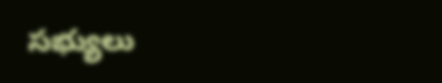సభ్యులు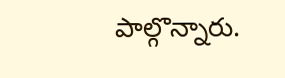పాల్గొన్నారు.